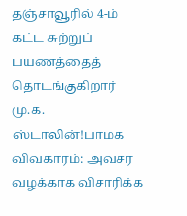தஞ்சாவூரில் 4-ம் கட்ட சுற்றுப் பயணத்தைத் தொடங்குகிறார் மு.க. ஸ்டாலின்!பாமக விவகாரம்: அவசர வழக்காக விசாரிக்க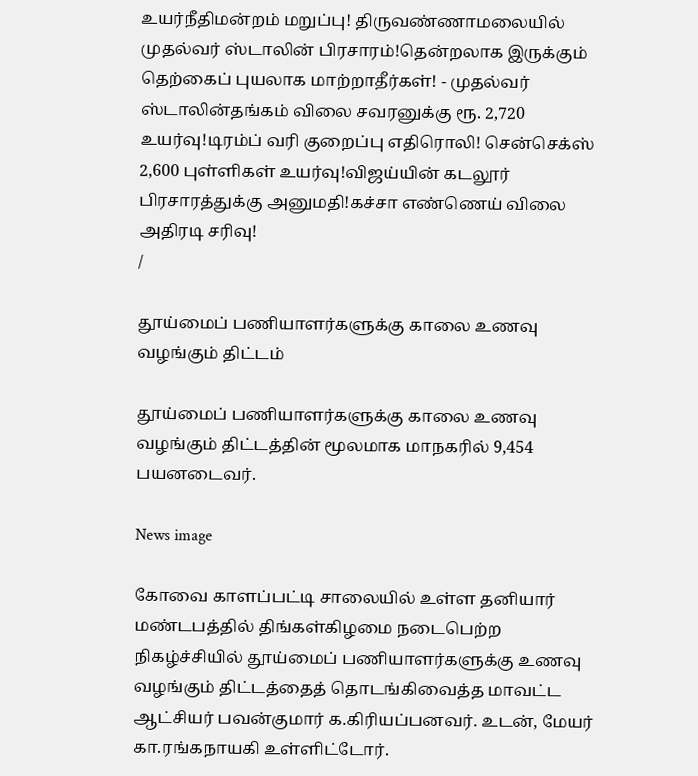உயர்நீதிமன்றம் மறுப்பு! திருவண்ணாமலையில் முதல்வர் ஸ்டாலின் பிரசாரம்!தென்றலாக இருக்கும் தெற்கைப் புயலாக மாற்றாதீர்கள்! - முதல்வர் ஸ்டாலின்தங்கம் விலை சவரனுக்கு ரூ. 2,720 உயர்வு!டிரம்ப் வரி குறைப்பு எதிரொலி! சென்செக்ஸ் 2,600 புள்ளிகள் உயர்வு!விஜய்யின் கடலூர் பிரசாரத்துக்கு அனுமதி!கச்சா எண்ணெய் விலை அதிரடி சரிவு!
/

தூய்மைப் பணியாளர்களுக்கு காலை உணவு வழங்கும் திட்டம்

தூய்மைப் பணியாளர்களுக்கு காலை உணவு வழங்கும் திட்டத்தின் மூலமாக மாநகரில் 9,454 பயனடைவர்.

News image

கோவை காளப்பட்டி சாலையில் உள்ள தனியார் மண்டபத்தில் திங்கள்கிழமை நடைபெற்ற நிகழ்ச்சியில் தூய்மைப் பணியாளர்களுக்கு உணவு வழங்கும் திட்டத்தைத் தொடங்கிவைத்த மாவட்ட ஆட்சியர் பவன்குமார் க.கிரியப்பனவர். உடன், மேயர் கா.ரங்கநாயகி உள்ளிட்டோர்.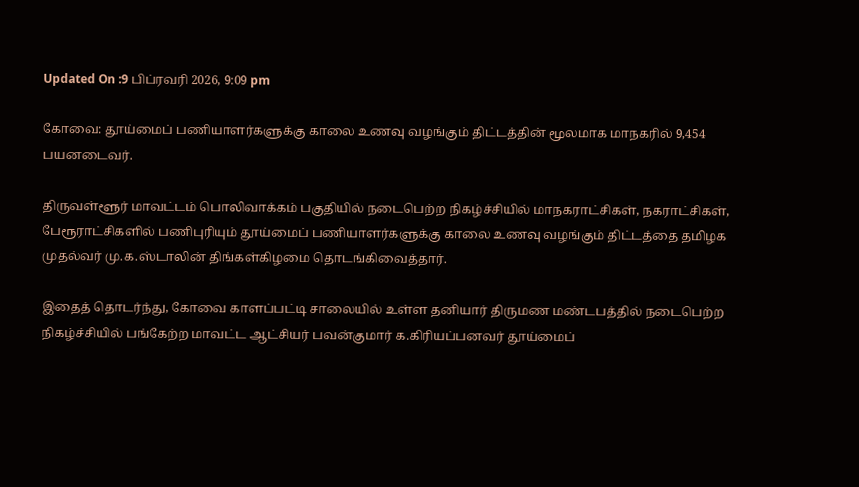Updated On :9 பிப்ரவரி 2026, 9:09 pm

கோவை: தூய்மைப் பணியாளர்களுக்கு காலை உணவு வழங்கும் திட்டத்தின் மூலமாக மாநகரில் 9,454 பயனடைவர்.

திருவள்ளூர் மாவட்டம் பொலிவாக்கம் பகுதியில் நடைபெற்ற நிகழ்ச்சியில் மாநகராட்சிகள், நகராட்சிகள், பேரூராட்சிகளில் பணிபுரியும் தூய்மைப் பணியாளர்களுக்கு காலை உணவு வழங்கும் திட்டத்தை தமிழக முதல்வர் மு.க.ஸ்டாலின் திங்கள்கிழமை தொடங்கிவைத்தார்.

இதைத் தொடர்ந்து, கோவை காளப்பட்டி சாலையில் உள்ள தனியார் திருமண மண்டபத்தில் நடைபெற்ற நிகழ்ச்சியில் பங்கேற்ற மாவட்ட ஆட்சியர் பவன்குமார் க.கிரியப்பனவர் தூய்மைப்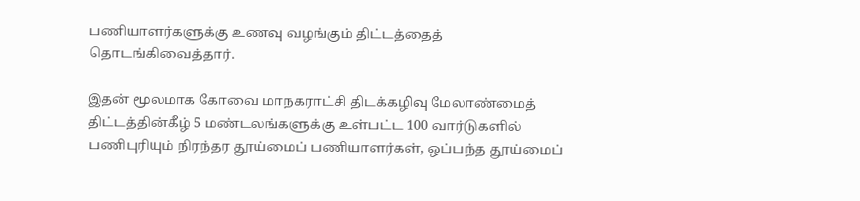பணியாளர்களுக்கு உணவு வழங்கும் திட்டத்தைத் தொடங்கிவைத்தார்.

இதன் மூலமாக கோவை மாநகராட்சி திடக்கழிவு மேலாண்மைத் திட்டத்தின்கீழ் 5 மண்டலங்களுக்கு உள்பட்ட 100 வார்டுகளில் பணிபுரியும் நிரந்தர தூய்மைப் பணியாளர்கள், ஒப்பந்த தூய்மைப்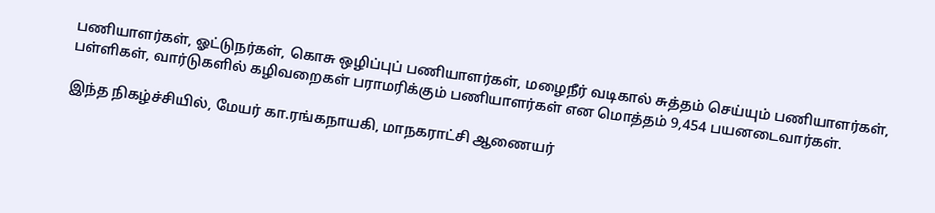பணியாளர்கள், ஓட்டுநர்கள், கொசு ஒழிப்புப் பணியாளர்கள், மழைநீர் வடிகால் சுத்தம் செய்யும் பணியாளர்கள், பள்ளிகள், வார்டுகளில் கழிவறைகள் பராமரிக்கும் பணியாளர்கள் என மொத்தம் 9,454 பயனடைவார்கள்.

இந்த நிகழ்ச்சியில், மேயர் கா.ரங்கநாயகி, மாநகராட்சி ஆணையர்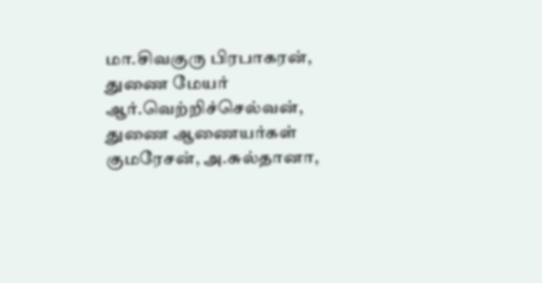மா.சிவகுரு பிரபாகரன், துணை மேயர் ஆர்.வெற்றிச்செல்வன், துணை ஆணையர்கள் குமரேசன், அ.சுல்தானா,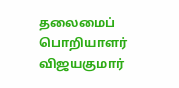தலைமைப் பொறியாளர் விஜயகுமார்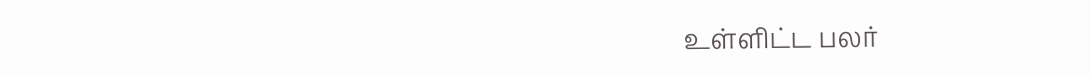உள்ளிட்ட பலர்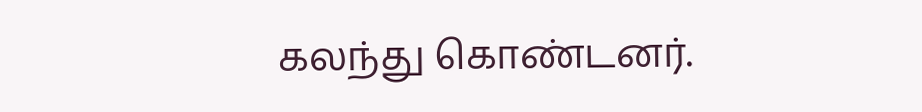கலந்து கொண்டனர்.